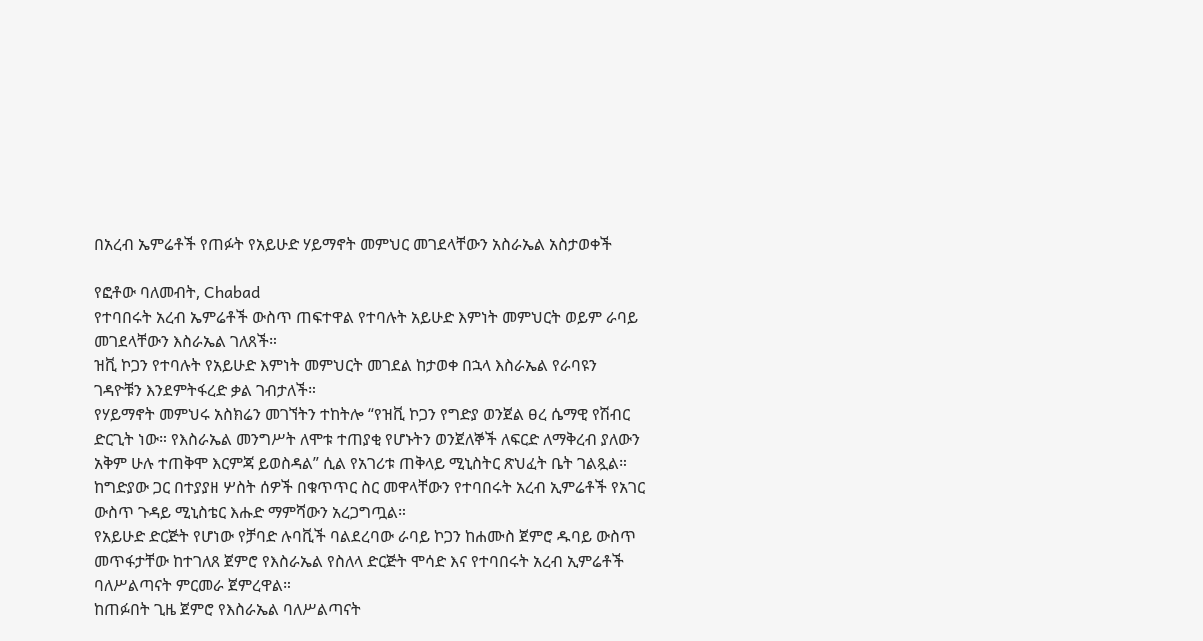በአረብ ኤምሬቶች የጠፉት የአይሁድ ሃይማኖት መምህር መገደላቸውን አስራኤል አስታወቀች

የፎቶው ባለመብት, Chabad
የተባበሩት አረብ ኤምሬቶች ውስጥ ጠፍተዋል የተባሉት አይሁድ እምነት መምህርት ወይም ራባይ መገደላቸውን እስራኤል ገለጸች።
ዝቪ ኮጋን የተባሉት የአይሁድ እምነት መምህርት መገደል ከታወቀ በኋላ እስራኤል የራባዩን ገዳዮቹን እንደምትፋረድ ቃል ገብታለች።
የሃይማኖት መምህሩ አስክሬን መገኘትን ተከትሎ “የዝቪ ኮጋን የግድያ ወንጀል ፀረ ሴማዊ የሽብር ድርጊት ነው። የእስራኤል መንግሥት ለሞቱ ተጠያቂ የሆኑትን ወንጀለኞች ለፍርድ ለማቅረብ ያለውን አቅም ሁሉ ተጠቅሞ እርምጃ ይወስዳል” ሲል የአገሪቱ ጠቅላይ ሚኒስትር ጽህፈት ቤት ገልጿል።
ከግድያው ጋር በተያያዘ ሦስት ሰዎች በቁጥጥር ስር መዋላቸውን የተባበሩት አረብ ኢምሬቶች የአገር ውስጥ ጉዳይ ሚኒስቴር እሑድ ማምሻውን አረጋግጧል።
የአይሁድ ድርጅት የሆነው የቻባድ ሉባቪች ባልደረባው ራባይ ኮጋን ከሐሙስ ጀምሮ ዱባይ ውስጥ መጥፋታቸው ከተገለጸ ጀምሮ የእስራኤል የስለላ ድርጅት ሞሳድ እና የተባበሩት አረብ ኢምሬቶች ባለሥልጣናት ምርመራ ጀምረዋል።
ከጠፉበት ጊዜ ጀምሮ የእስራኤል ባለሥልጣናት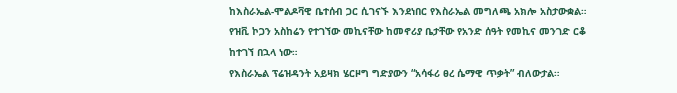ከእስራኤል-ሞልዶቫዊ ቤተሰብ ጋር ሲገናኙ እንደነበር የእስራኤል መግለጫ አክሎ አስታውቋል።
የዝቪ ኮጋን አስከሬን የተገኘው መኪናቸው ከመኖሪያ ቤታቸው የአንድ ሰዓት የመኪና መንገድ ርቆ ከተገኘ በኋላ ነው።
የእስራኤል ፕሬዝዳንት አይዛክ ሄርዞግ ግድያውን “አሳፋሪ ፀረ ሴማዊ ጥቃት” ብለውታል።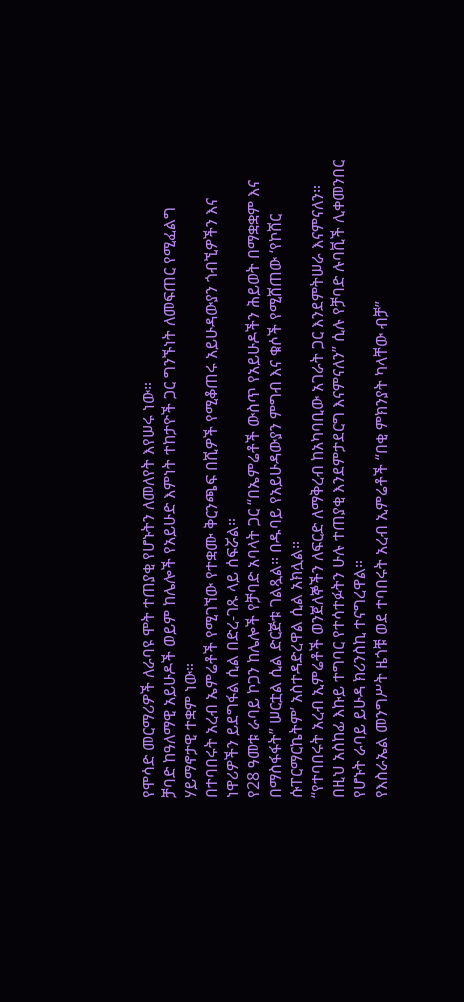የሞሳድ መርማሪዎች ለራባዩ ሞት ተጠያቂ የሆኑትን ለመለየት እየሠሩ ነው።
ቻባድ ከዓለማዊ አይሁዶች ወይም ከሌሎች የአይሁድ እምነት ተከታዮች ጋር ግንኙነት ለመፍጠር የሚፈልግ ሃይማኖታዊ ተቋም ነው።
በተባበሩት አረብ ኤምሬቶች የሚገኘው የተቋሙ ቅርንጫፍ በሺዎች የሚቆጠሩ አይሁዳውያን ጎብኚዎችን እና ነዋሪዎችን ይደግፋል ሲል በድረ-ገጹ ላይ ሰፍሯል።
የ28 ዓመቱ ራባይ ኮጋን ከሌሎች የቻባድ አባላት ጋር “በኤምሬቶች ውስጥ የአይሁዶችን ሕይወት በማቋቋም እና በማስፋፋት” ሠርቷል ሲል ድርጅቱ ገልጿል። በዱባይ የአይሁዳውያን ምግብ እና ቁሶች የሚሸጠው ‘የኮሸር ሱፐርማርኬትም’ አስተዳድረዋል ሲል አክሏል።
“የተባበሩት አረብ ኢምሬቶች ወንጀለኞችን ለፍርድ ለማቅረብ ከአካባቢው አገራት ጋር እንደምትሠራ እናምናለን። በዚህ አስከፊ እኩይ ተግባር የተሳተፉትን ሁሉ ተጠያቂ እንደምታደርግ እናምናለን” ሲሉ የቻባድ ሉባቪች ሊቀመንበር የሆኑት ራባይ ይሁዳ ክሪንስኪ ተናግረዋል።
የእስራኤል መንግሥት ዜጎቹ ወደ ተባበሩት አረብ ኢምሬቶች “በቂ ምክንያት ካላቸው ብቻ”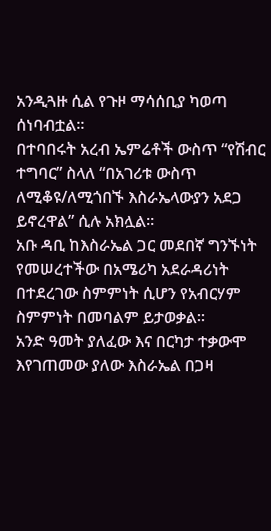አንዲጓዙ ሲል የጉዞ ማሳሰቢያ ካወጣ ሰነባብቷል።
በተባበሩት አረብ ኤምሬቶች ውስጥ “የሽብር ተግባር” ስላለ “በአገሪቱ ውስጥ ለሚቆዩ/ለሚጎበኙ እስራኤላውያን አደጋ ይኖረዋል” ሲሉ አክሏል።
አቡ ዳቢ ከእስራኤል ጋር መደበኛ ግንኙነት የመሠረተችው በአሜሪካ አደራዳሪነት በተደረገው ስምምነት ሲሆን የአብርሃም ስምምነት በመባልም ይታወቃል።
አንድ ዓመት ያለፈው እና በርካታ ተቃውሞ እየገጠመው ያለው እስራኤል በጋዛ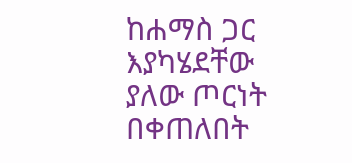ከሐማስ ጋር እያካሄደቸው ያለው ጦርነት በቀጠለበት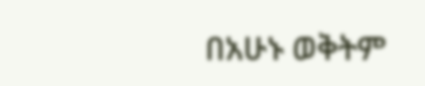በአሁኑ ወቅትም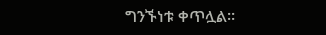ግንኙነቱ ቀጥሏል።